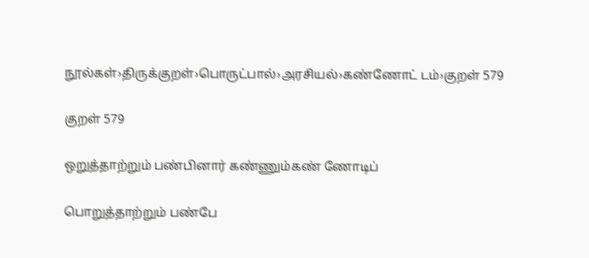நூல்கள்›திருக்குறள்›பொருட்பால்›அரசியல்›கண்ணோட் டம்›குறள் 579

குறள் 579

ஒறுத்தாற்றும் பண்பினார் கண்ணும்கண் ணோடிப்

பொறுத்தாற்றும் பண்பே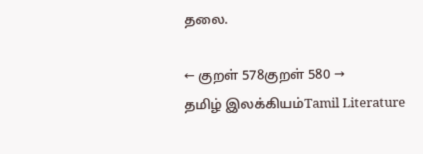தலை.

← குறள் 578குறள் 580 →
தமிழ் இலக்கியம்Tamil Literature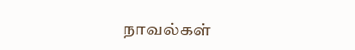நாவல்கள்